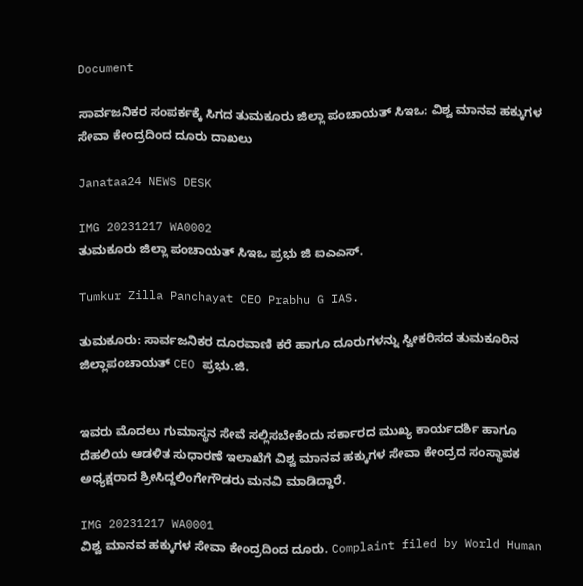Document

ಸಾರ್ವಜನಿಕರ ಸಂಪರ್ಕಕ್ಕೆ ಸಿಗದ ತುಮಕೂರು ಜಿಲ್ಲಾ ಪಂಚಾಯತ್ ಸಿಇಒ: ವಿಶ್ವ ಮಾನವ ಹಕ್ಕುಗಳ ಸೇವಾ ಕೇಂದ್ರದಿಂದ ದೂರು ದಾಖಲು

Janataa24 NEWS DESK

IMG 20231217 WA0002
ತುಮಕೂರು ಜಿಲ್ಲಾ ಪಂಚಾಯತ್ ಸಿಇಒ ಪ್ರಭು ಜಿ ಐಎಎಸ್.

Tumkur Zilla Panchayat CEO Prabhu G IAS.

ತುಮಕೂರು: ಸಾರ್ವಜನಿಕರ ದೂರವಾಣಿ ಕರೆ ಹಾಗೂ ದೂರುಗಳನ್ನು ಸ್ವೀಕರಿಸದ ತುಮಕೂರಿನ ಜಿಲ್ಲಾಪಂಚಾಯತ್ CEO ಪ್ರಭು.ಜಿ.


ಇವರು ಮೊದಲು ಗುಮಾಸ್ಥನ ಸೇವೆ ಸಲ್ಲಿಸಬೇಕೆಂದು ಸರ್ಕಾರದ ಮುಖ್ಯ ಕಾರ್ಯದರ್ಶಿ ಹಾಗೂ ದೆಹಲಿಯ ಆಡಳಿತ ಸುಧಾರಣೆ ಇಲಾಖೆಗೆ ವಿಶ್ವ ಮಾನವ ಹಕ್ಕುಗಳ ಸೇವಾ ಕೇಂದ್ರದ ಸಂಸ್ಥಾಪಕ ಅಧ್ಯಕ್ಷರಾದ ಶ್ರೀಸಿದ್ದಲಿಂಗೇಗೌಡರು ಮನವಿ ಮಾಡಿದ್ದಾರೆ.

IMG 20231217 WA0001
ವಿಶ್ವ ಮಾನವ ಹಕ್ಕುಗಳ ಸೇವಾ ಕೇಂದ್ರದಿಂದ ದೂರು. Complaint filed by World Human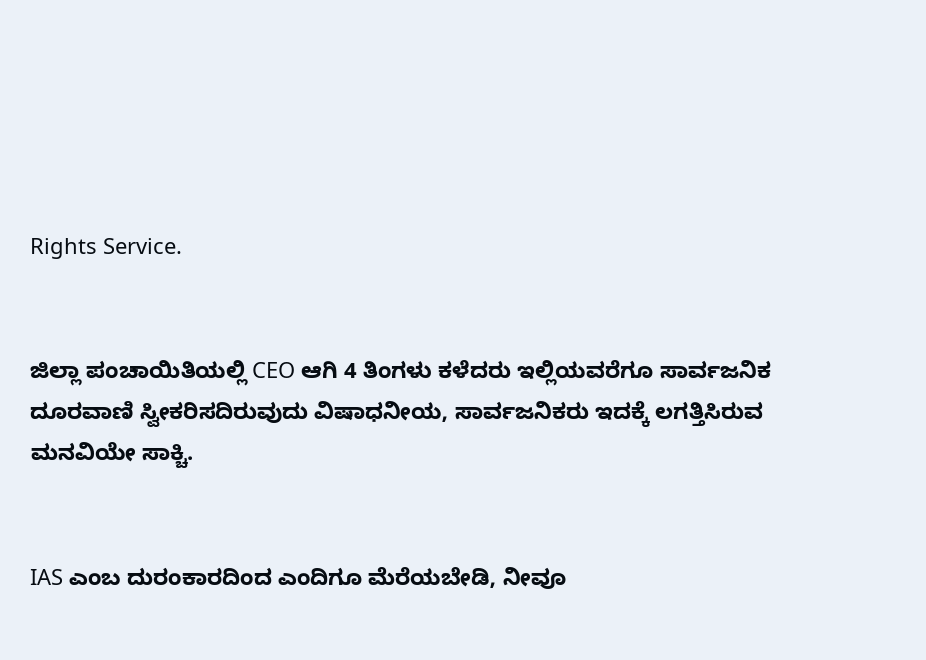Rights Service.


ಜಿಲ್ಲಾ ಪಂಚಾಯಿತಿಯಲ್ಲಿ CEO ಆಗಿ 4 ತಿಂಗಳು ಕಳೆದರು ಇಲ್ಲಿಯವರೆಗೂ ಸಾರ್ವಜನಿಕ ದೂರವಾಣಿ ಸ್ವೀಕರಿಸದಿರುವುದು ವಿಷಾಧನೀಯ, ಸಾರ್ವಜನಿಕರು ಇದಕ್ಕೆ ಲಗತ್ತಿಸಿರುವ ಮನವಿಯೇ ಸಾಕ್ಚಿ.


IAS ಎಂಬ ದುರಂಕಾರದಿಂದ ಎಂದಿಗೂ ಮೆರೆಯಬೇಡಿ, ನೀವೂ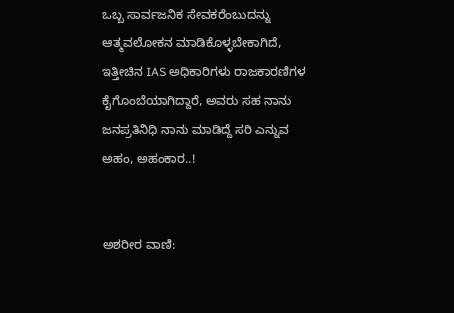ಒಬ್ಬ ಸಾರ್ವಜನಿಕ ಸೇವಕರೆಂಬುದನ್ನು ಆತ್ಮವಲೋಕನ ಮಾಡಿಕೊಳ್ಳಬೇಕಾಗಿದೆ, ಇತ್ತೀಚಿನ IAS ಅಧಿಕಾರಿಗಳು ರಾಜಕಾರಣಿಗಳ ಕೈಗೊಂಬೆಯಾಗಿದ್ದಾರೆ, ಅವರು ಸಹ ನಾನು ಜನಪ್ರತಿನಿಧಿ ನಾನು ಮಾಡಿದ್ದೆ ಸರಿ ಎನ್ನುವ ಅಹಂ, ಅಹಂಕಾರ..!


ಅಶರೀರ ವಾಣಿ: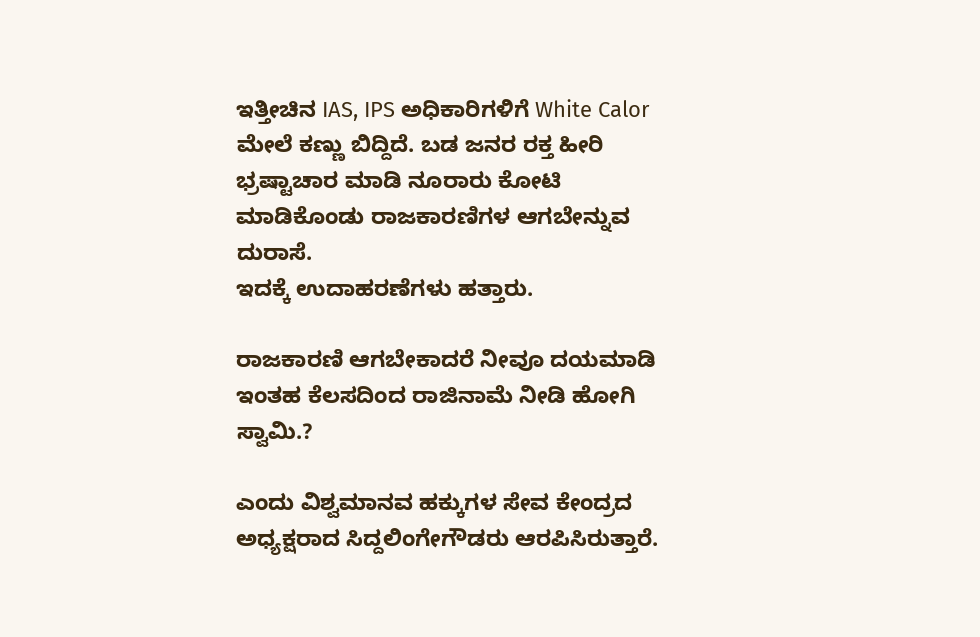ಇತ್ತೀಚಿನ IAS, IPS ಅಧಿಕಾರಿಗಳಿಗೆ White Calor ಮೇಲೆ ಕಣ್ಣು ಬಿದ್ದಿದೆ. ಬಡ ಜನರ ರಕ್ತ ಹೀರಿ ಭ್ರಷ್ಟಾಚಾರ ಮಾಡಿ ನೂರಾರು ಕೋಟಿ ಮಾಡಿಕೊಂಡು ರಾಜಕಾರಣಿಗಳ ಆಗಬೇನ್ನುವ ದುರಾಸೆ.
ಇದಕ್ಕೆ ಉದಾಹರಣೆಗಳು ಹತ್ತಾರು.

ರಾಜಕಾರಣಿ ಆಗಬೇಕಾದರೆ ನೀವೂ ದಯಮಾಡಿ ಇಂತಹ ಕೆಲಸದಿಂದ ರಾಜಿನಾಮೆ ನೀಡಿ ಹೋಗಿ ಸ್ವಾಮಿ.?

ಎಂದು ವಿಶ್ವಮಾನವ ಹಕ್ಕುಗಳ ಸೇವ ಕೇಂದ್ರದ ಅಧ್ಯಕ್ಷರಾದ ಸಿದ್ದಲಿಂಗೇಗೌಡರು ಆರಪಿಸಿರುತ್ತಾರೆ.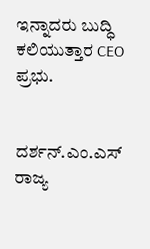ಇನ್ನಾದರು ಬುದ್ಧಿ ಕಲಿಯುತ್ತಾರ CEO ಪ್ರಭು.


ದರ್ಶನ್.ಎಂ.ಎಸ್
ರಾಜ್ಯ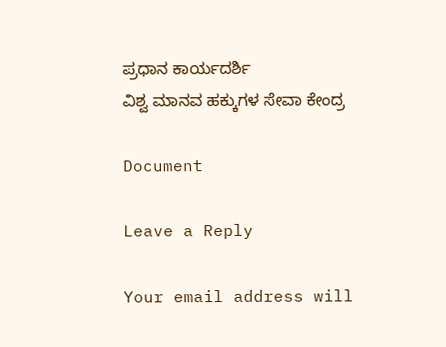ಪ್ರಧಾನ ಕಾರ್ಯದರ್ಶಿ
ವಿಶ್ವ ಮಾನವ ಹಕ್ಕುಗಳ ಸೇವಾ ಕೇಂದ್ರ

Document

Leave a Reply

Your email address will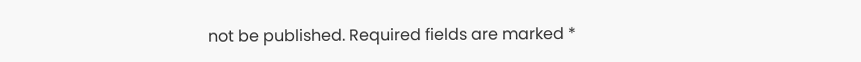not be published. Required fields are marked *